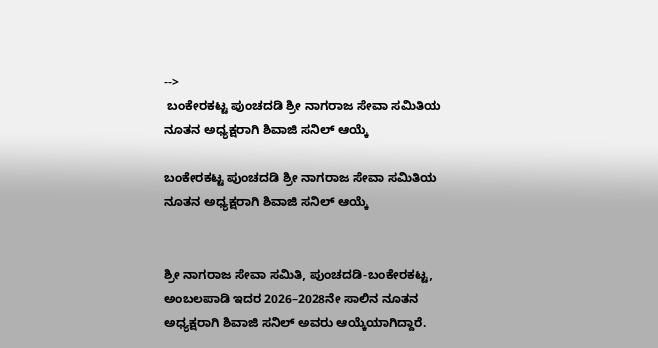-->
 ಬಂಕೇರಕಟ್ಟ ಪುಂಚದಡಿ ಶ್ರೀ ನಾಗರಾಜ ಸೇವಾ ಸಮಿತಿಯ ನೂತನ ಅಧ್ಯಕ್ಷರಾಗಿ ಶಿವಾಜಿ ಸನಿಲ್ ಆಯ್ಕೆ

ಬಂಕೇರಕಟ್ಟ ಪುಂಚದಡಿ ಶ್ರೀ ನಾಗರಾಜ ಸೇವಾ ಸಮಿತಿಯ ನೂತನ ಅಧ್ಯಕ್ಷರಾಗಿ ಶಿವಾಜಿ ಸನಿಲ್ ಆಯ್ಕೆ


ಶ್ರೀ ನಾಗರಾಜ ಸೇವಾ ಸಮಿತಿ, ಪುಂಚದಡಿ-ಬಂಕೇರಕಟ್ಟ, ಅಂಬಲಪಾಡಿ ಇದರ 2026–2028ನೇ ಸಾಲಿನ ನೂತನ ಅಧ್ಯಕ್ಷರಾಗಿ ಶಿವಾಜಿ ಸನಿಲ್ ಅವರು ಆಯ್ಕೆಯಾಗಿದ್ದಾರೆ.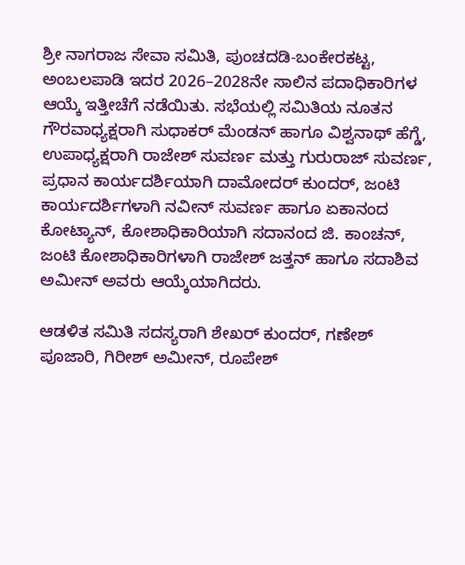ಶ್ರೀ ನಾಗರಾಜ ಸೇವಾ ಸಮಿತಿ, ಪುಂಚದಡಿ-ಬಂಕೇರಕಟ್ಟ, ಅಂಬಲಪಾಡಿ ಇದರ 2026–2028ನೇ ಸಾಲಿನ ಪದಾಧಿಕಾರಿಗಳ ಆಯ್ಕೆ ಇತ್ತೀಚೆಗೆ ನಡೆಯಿತು. ಸಭೆಯಲ್ಲಿ ಸಮಿತಿಯ ನೂತನ ಗೌರವಾಧ್ಯಕ್ಷರಾಗಿ ಸುಧಾಕರ್ ಮೆಂಡನ್ ಹಾಗೂ ವಿಶ್ವನಾಥ್ ಹೆಗ್ಡೆ, ಉಪಾಧ್ಯಕ್ಷರಾಗಿ ರಾಜೇಶ್ ಸುವರ್ಣ ಮತ್ತು ಗುರುರಾಜ್ ಸುವರ್ಣ, ಪ್ರಧಾನ ಕಾರ್ಯದರ್ಶಿಯಾಗಿ ದಾಮೋದರ್ ಕುಂದರ್, ಜಂಟಿ ಕಾರ್ಯದರ್ಶಿಗಳಾಗಿ ನವೀನ್ ಸುವರ್ಣ ಹಾಗೂ ಏಕಾನಂದ ಕೋಟ್ಯಾನ್, ಕೋಶಾಧಿಕಾರಿಯಾಗಿ ಸದಾನಂದ ಜಿ. ಕಾಂಚನ್, ಜಂಟಿ ಕೋಶಾಧಿಕಾರಿಗಳಾಗಿ ರಾಜೇಶ್ ಜತ್ತನ್ ಹಾಗೂ ಸದಾಶಿವ ಅಮೀನ್ ಅವರು ಆಯ್ಕೆಯಾಗಿದರು.

ಆಡಳಿತ ಸಮಿತಿ ಸದಸ್ಯರಾಗಿ ಶೇಖರ್ ಕುಂದರ್, ಗಣೇಶ್ ಪೂಜಾರಿ, ಗಿರೀಶ್ ಅಮೀನ್, ರೂಪೇಶ್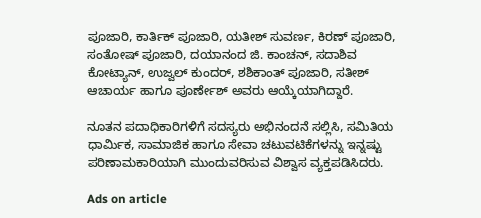ಪೂಜಾರಿ, ಕಾರ್ತಿಕ್ ಪೂಜಾರಿ, ಯತೀಶ್ ಸುವರ್ಣ, ಕಿರಣ್ ಪೂಜಾರಿ, ಸಂತೋಷ್ ಪೂಜಾರಿ, ದಯಾನಂದ ಜಿ. ಕಾಂಚನ್, ಸದಾಶಿವ ಕೋಟ್ಯಾನ್, ಉಜ್ವಲ್ ಕುಂದರ್, ಶಶಿಕಾಂತ್ ಪೂಜಾರಿ, ಸತೀಶ್ ಆಚಾರ್ಯ ಹಾಗೂ ಪೂರ್ಣೇಶ್ ಅವರು ಆಯ್ಕೆಯಾಗಿದ್ದಾರೆ.

ನೂತನ ಪದಾಧಿಕಾರಿಗಳಿಗೆ ಸದಸ್ಯರು ಅಭಿನಂದನೆ ಸಲ್ಲಿಸಿ, ಸಮಿತಿಯ ಧಾರ್ಮಿಕ, ಸಾಮಾಜಿಕ ಹಾಗೂ ಸೇವಾ ಚಟುವಟಿಕೆಗಳನ್ನು ಇನ್ನಷ್ಟು ಪರಿಣಾಮಕಾರಿಯಾಗಿ ಮುಂದುವರಿಸುವ ವಿಶ್ವಾಸ ವ್ಯಕ್ತಪಡಿಸಿದರು.

Ads on article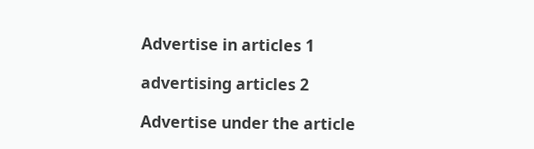Advertise in articles 1

advertising articles 2

Advertise under the article